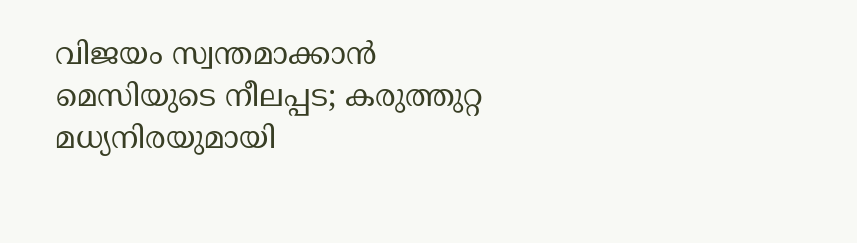വിജയം സ്വന്തമാക്കാൻ മെസിയുടെ നീലപ്പട; കരുത്തുറ്റ മധ്യനിരയുമായി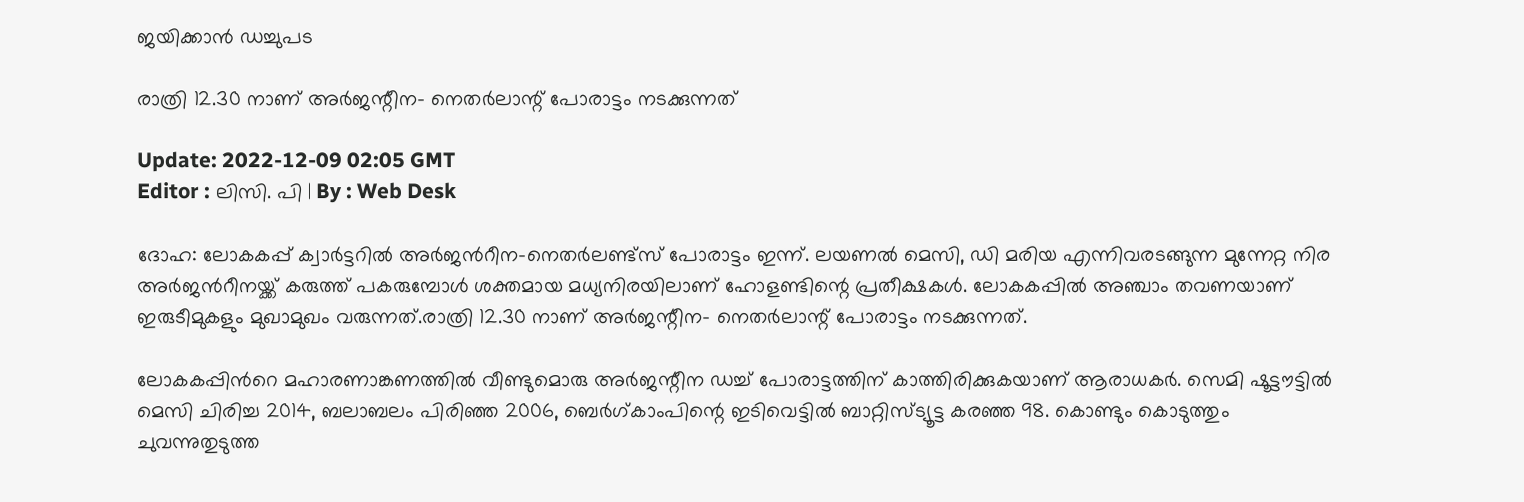ജയിക്കാൻ ഡച്ചുപട

രാത്രി 12.30 നാണ് അർജന്റീന- നെതർലാന്റ് പോരാട്ടം നടക്കുന്നത്

Update: 2022-12-09 02:05 GMT
Editor : ലിസി. പി | By : Web Desk

ദോഹ: ലോകകപ്പ് ക്വാർട്ടറിൽ അർജൻറീന-നെതർലണ്ട്‌സ് പോരാട്ടം ഇന്ന്. ലയണൽ മെസി, ഡി മരിയ എന്നിവരടങ്ങുന്ന മുന്നേറ്റ നിര അർജൻറീനയ്ക്ക് കരുത്ത് പകരുമ്പോൾ ശക്തമായ മധ്യനിരയിലാണ് ഹോളണ്ടിന്റെ പ്രതീക്ഷകൾ. ലോകകപ്പിൽ അഞ്ചാം തവണയാണ് ഇരുടീമുകളും മുഖാമുഖം വരുന്നത്.രാത്രി 12.30 നാണ് അർജന്റീന- നെതർലാന്റ് പോരാട്ടം നടക്കുന്നത്.

ലോകകപ്പിൻറെ മഹാരണാങ്കണത്തിൽ വീണ്ടുമൊരു അർജന്റീന ഡച്ച് പോരാട്ടത്തിന് കാത്തിരിക്കുകയാണ് ആരാധകർ. സെമി ഷൂട്ടൗട്ടിൽ മെസി ചിരിച്ച 2014, ബലാബലം പിരിഞ്ഞ 2006, ബെർഗ്കാംപിന്റെ ഇടിവെട്ടിൽ ബാറ്റിസ്ട്യൂട്ട കരഞ്ഞ 98. കൊണ്ടും കൊടുത്തും ചുവന്നുതുടുത്ത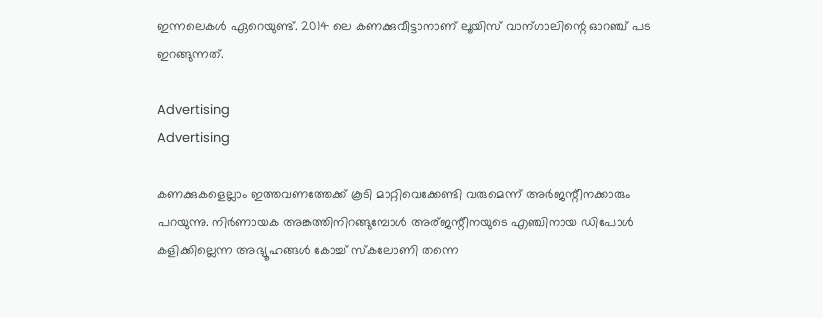ഇന്നലെകൾ ഏറെയുണ്ട്. 2014 ലെ കണക്കുവീട്ടാനാണ് ലൂയിസ് വാന്ഗാലിന്റെ ഓറഞ്ച് പട ഇറങ്ങുന്നത്.

Advertising
Advertising

കണക്കുകളെല്ലാം ഇത്തവണത്തേക്ക് കൂടി മാറ്റിവെക്കേണ്ടി വരുമെന്ന് അർജന്റീനക്കാരും പറയുന്നു. നിർണായക അങ്കത്തിനിറങ്ങുമ്പോൾ അര്ജന്റീനയുടെ എഞ്ചിനായ ഡിപോൾ കളിക്കില്ലെന്ന അഭ്യൂഹങ്ങൾ കോച്ച് സ്‌കലോണി തന്നെ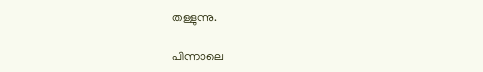തള്ളുന്നു.

പിന്നാലെ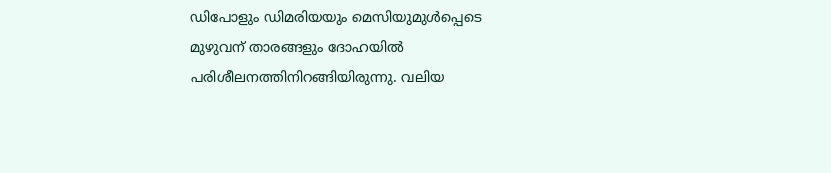ഡിപോളും ഡിമരിയയും മെസിയുമുൾപ്പെടെ മുഴുവന് താരങ്ങളും ദോഹയിൽ പരിശീലനത്തിനിറങ്ങിയിരുന്നു. വലിയ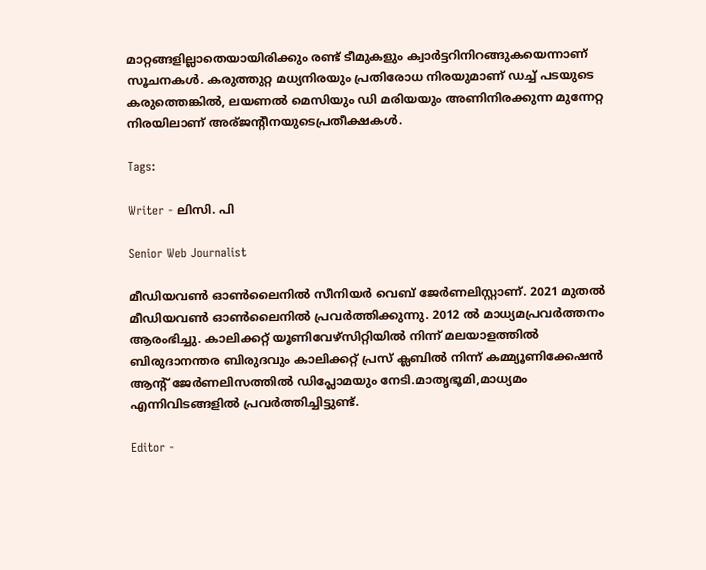മാറ്റങ്ങളില്ലാതെയായിരിക്കും രണ്ട് ടീമുകളും ക്വാർട്ടറിനിറങ്ങുകയെന്നാണ് സൂചനകൾ. കരുത്തുറ്റ മധ്യനിരയും പ്രതിരോധ നിരയുമാണ് ഡച്ച് പടയുടെ കരുത്തെങ്കിൽ, ലയണൽ മെസിയും ഡി മരിയയും അണിനിരക്കുന്ന മുന്നേറ്റ നിരയിലാണ് അര്ജന്റീനയുടെപ്രതീക്ഷകൾ.

Tags:

Writer - ലിസി. പി

Senior Web Journalist

മീഡിയവൺ ഓൺലൈനിൽ സീനിയർ വെബ് ജേർണലിസ്റ്റാണ്. 2021 മുതൽ മീഡിയവൺ ഓൺലൈനിൽ പ്രവർത്തിക്കുന്നു. 2012 ല്‍ മാധ്യമപ്രവര്‍ത്തനം ആരംഭിച്ചു. കാലിക്കറ്റ് യൂണിവേഴ്‌സിറ്റിയിൽ നിന്ന് മലയാളത്തിൽ ബിരുദാനന്തര ബിരുദവും കാലിക്കറ്റ് പ്രസ് ക്ലബിൽ നിന്ന് കമ്മ്യൂണിക്കേഷൻ ആന്റ് ജേർണലിസത്തിൽ ഡിപ്ലോമയും നേടി.മാതൃഭൂമി,മാധ്യമം എന്നിവിടങ്ങളിൽ പ്രവർത്തിച്ചിട്ടുണ്ട്.

Editor -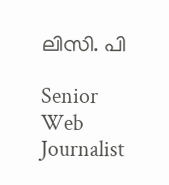ലിസി. പി

Senior Web Journalist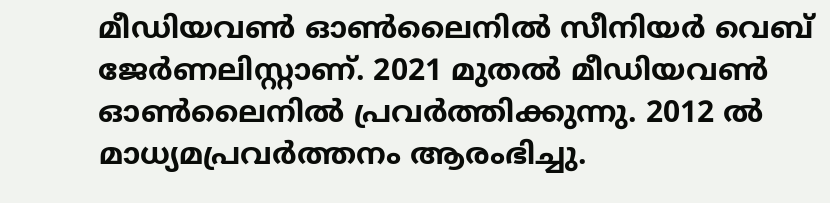മീഡിയവൺ ഓൺലൈനിൽ സീനിയർ വെബ് ജേർണലിസ്റ്റാണ്. 2021 മുതൽ മീഡിയവൺ ഓൺലൈനിൽ പ്രവർത്തിക്കുന്നു. 2012 ല്‍ മാധ്യമപ്രവര്‍ത്തനം ആരംഭിച്ചു.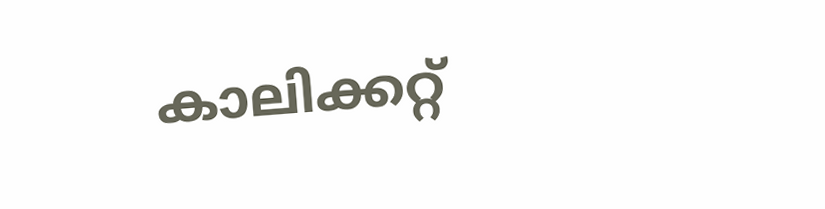കാലിക്കറ്റ്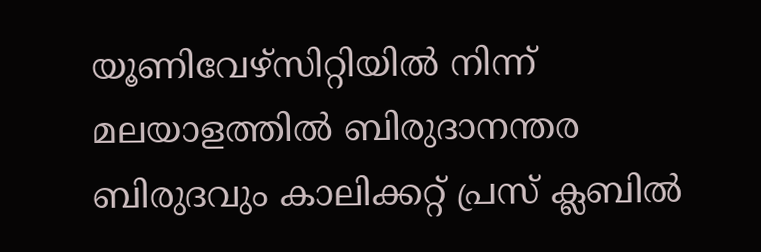യൂണിവേഴ്‌സിറ്റിയിൽ നിന്ന് മലയാളത്തിൽ ബിരുദാനന്തര ബിരുദവും കാലിക്കറ്റ് പ്രസ് ക്ലബിൽ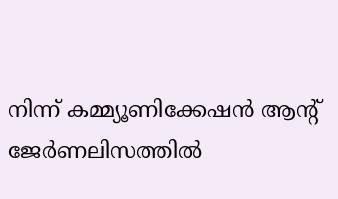നിന്ന് കമ്മ്യൂണിക്കേഷൻ ആന്റ് ജേർണലിസത്തിൽ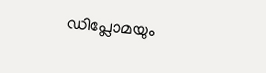ഡിപ്ലോമയും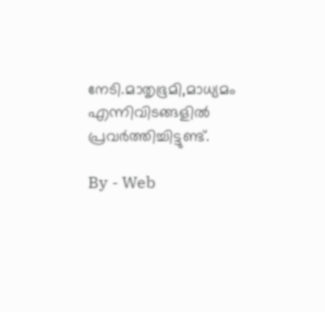നേടി.മാതൃഭൂമി,മാധ്യമം എന്നിവിടങ്ങളിൽ പ്രവർത്തിച്ചിട്ടുണ്ട്.

By - Web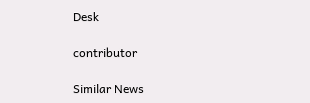Desk

contributor

Similar News